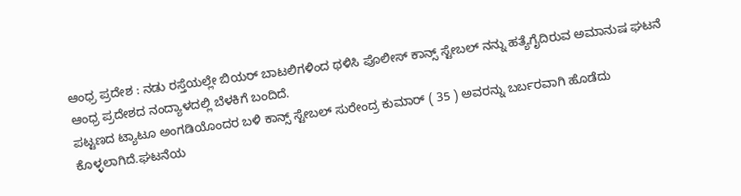ಆಂಧ್ರ ಪ್ರದೇಶ : ನಡು ರಸ್ತೆಯಲ್ಲೇ ಬಿಯರ್ ಬಾಟಲಿಗಳಿಂದ ಥಳಿಸಿ ಪೊಲೀಸ್ ಕಾನ್ಸ್ ಸ್ಟೇಬಲ್ ನನ್ನು ಹತ್ಯೆಗೈದಿರುವ ಅಮಾನುಷ ಘಟನೆ ಆಂಧ್ರ ಪ್ರದೇಶದ ನಂದ್ಯಾಳದಲ್ಲಿ ಬೆಳಕಿಗೆ ಬಂದಿದೆ.
ಪಟ್ಟಣದ ಟ್ಯಾಟೂ ಅಂಗಡಿಯೊಂದರ ಬಳಿ ಕಾನ್ಸ್ ಸ್ಟೇಬಲ್ ಸುರೇಂದ್ರ ಕುಮಾರ್ ( 35 ) ಅವರನ್ನು ಬರ್ಬರವಾಗಿ ಹೊಡೆದು ಕೊಳ್ಳಲಾಗಿದೆ.ಘಟನೆಯ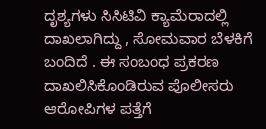ದೃಶ್ಯಗಳು ಸಿಸಿಟಿವಿ ಕ್ಯಾಮೆರಾದಲ್ಲಿ ದಾಖಲಾಗಿದ್ದು , ಸೋಮವಾರ ಬೆಳಕಿಗೆ ಬಂದಿದೆ . ಈ ಸಂಬಂಧ ಪ್ರಕರಣ ದಾಖಲಿಸಿಕೊಂಡಿರುವ ಪೊಲೀಸರು ಆರೋಪಿಗಳ ಪತ್ತೆಗೆ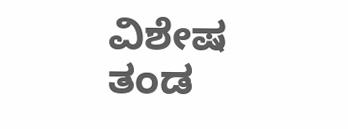ವಿಶೇಷ ತಂಡ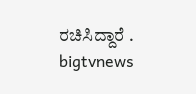ರಚಿಸಿದ್ದಾರೆ .
bigtvnews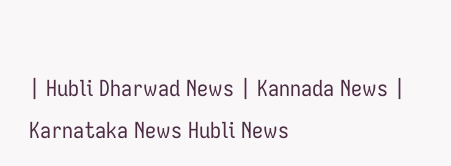| Hubli Dharwad News | Kannada News | Karnataka News Hubli News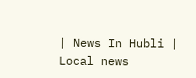| News In Hubli | Local news